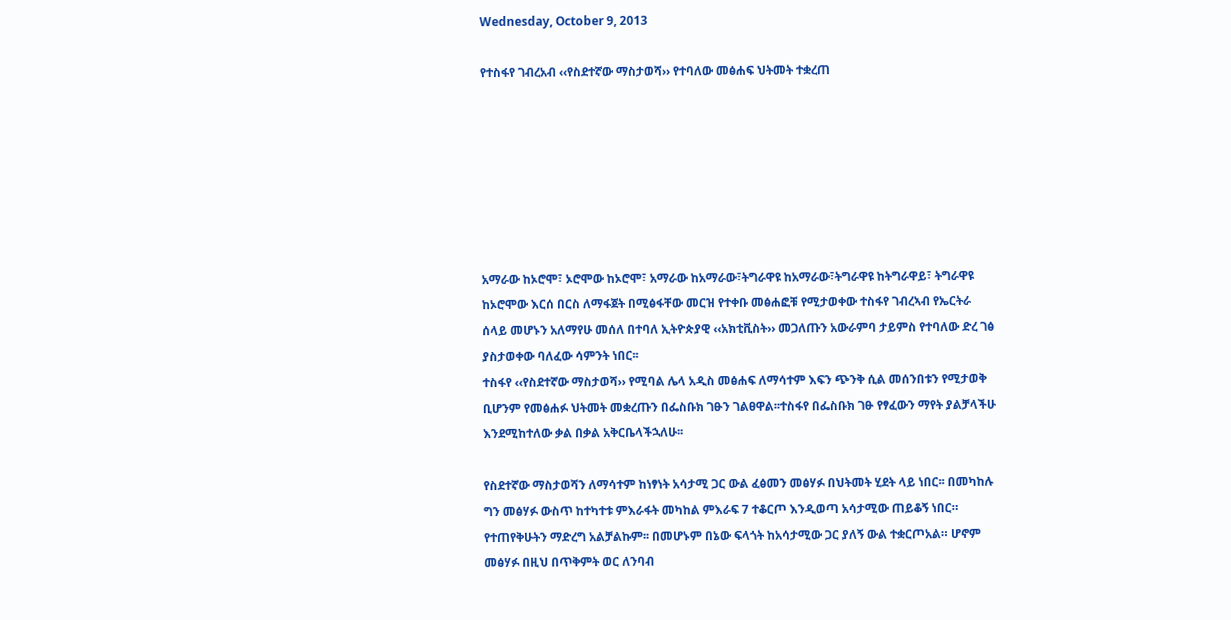Wednesday, October 9, 2013

የተስፋየ ገብረአብ ‹‹የስደተኛው ማስታወሻ›› የተባለው መፅሐፍ ህትመት ተቋረጠ







አማራው ከኦሮሞ፣ ኦሮሞው ከኦሮሞ፣ አማራው ከአማራው፣ትግራዋዩ ከአማራው፣ትግራዋዩ ከትግራዋይ፣ ትግራዋዩ ከኦሮሞው እርሰ በርስ ለማፋጀት በሚፅፋቸው መርዝ የተቀቡ መፅሐፎቹ የሚታወቀው ተስፋየ ገብረኣብ የኤርትራ ሰላይ መሆኑን አለማየሁ መሰለ በተባለ ኢትዮጵያዊ ‹‹አክቲቪስት›› መጋለጡን አውራምባ ታይምስ የተባለው ድረ ገፅ ያስታወቀው ባለፈው ሳምንት ነበር፡፡
ተስፋየ ‹‹የስደተኛው ማስታወሻ›› የሚባል ሌላ አዲስ መፅሐፍ ለማሳተም እፍን ጭንቅ ሲል መሰንበቱን የሚታወቅ ቢሆንም የመፅሐፉ ህትመት መቋረጡን በፌስቡክ ገፁን ገልፀዋል፡፡ተስፋየ በፌስቡክ ገፁ የፃፈውን ማየት ያልቻላችሁ እንደሚከተለው ቃል በቃል አቅርቤላችኋለሁ፡፡

የስደተኛው ማስታወሻን ለማሳተም ከነፃነት አሳታሚ ጋር ውል ፈፅመን መፅሃፉ በህትመት ሂደት ላይ ነበር፡፡ በመካከሉ ግን መፅሃፉ ውስጥ ከተካተቱ ምእራፋት መካከል ምእራፍ 7 ተቆርጦ እንዲወጣ አሳታሚው ጠይቆኝ ነበር። የተጠየቅሁትን ማድረግ አልቻልኩም፡፡ በመሆኑም በኔው ፍላጎት ከአሳታሚው ጋር ያለኝ ውል ተቋርጦአል። ሆኖም መፅሃፉ በዚህ በጥቅምት ወር ለንባብ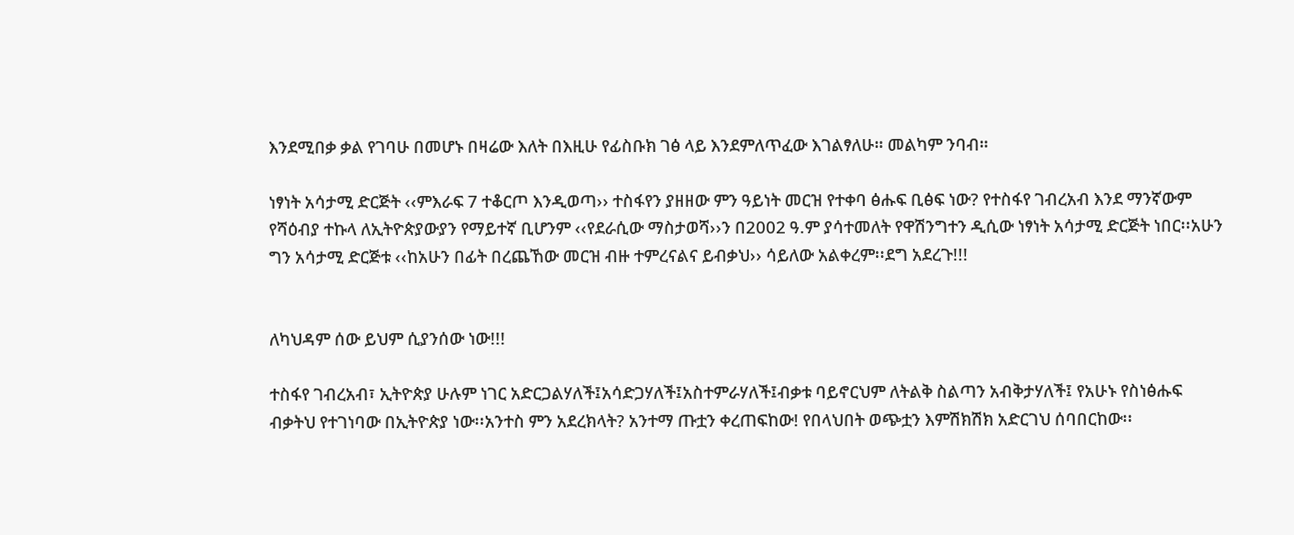እንደሚበቃ ቃል የገባሁ በመሆኑ በዛሬው እለት በእዚሁ የፊስቡክ ገፅ ላይ እንደምለጥፈው እገልፃለሁ። መልካም ንባብ።

ነፃነት አሳታሚ ድርጅት ‹‹ምእራፍ 7 ተቆርጦ እንዲወጣ›› ተስፋየን ያዘዘው ምን ዓይነት መርዝ የተቀባ ፅሑፍ ቢፅፍ ነው? የተስፋየ ገብረአብ እንደ ማንኛውም የሻዕብያ ተኩላ ለኢትዮጵያውያን የማይተኛ ቢሆንም ‹‹የደራሲው ማስታወሻ››ን በ2002 ዓ.ም ያሳተመለት የዋሽንግተን ዲሲው ነፃነት አሳታሚ ድርጅት ነበር፡፡አሁን ግን አሳታሚ ድርጅቱ ‹‹ከአሁን በፊት በረጨኸው መርዝ ብዙ ተምረናልና ይብቃህ›› ሳይለው አልቀረም፡፡ደግ አደረጉ!!!


ለካህዳም ሰው ይህም ሲያንሰው ነው!!!

ተስፋየ ገብረአብ፣ ኢትዮጵያ ሁሉም ነገር አድርጋልሃለች፤አሳድጋሃለች፤አስተምራሃለች፤ብቃቱ ባይኖርህም ለትልቅ ስልጣን አብቅታሃለች፤ የአሁኑ የስነፅሑፍ ብቃትህ የተገነባው በኢትዮጵያ ነው፡፡አንተስ ምን አደረክላት? አንተማ ጡቷን ቀረጠፍከው! የበላህበት ወጭቷን እምሽክሽክ አድርገህ ሰባበርከው፡፡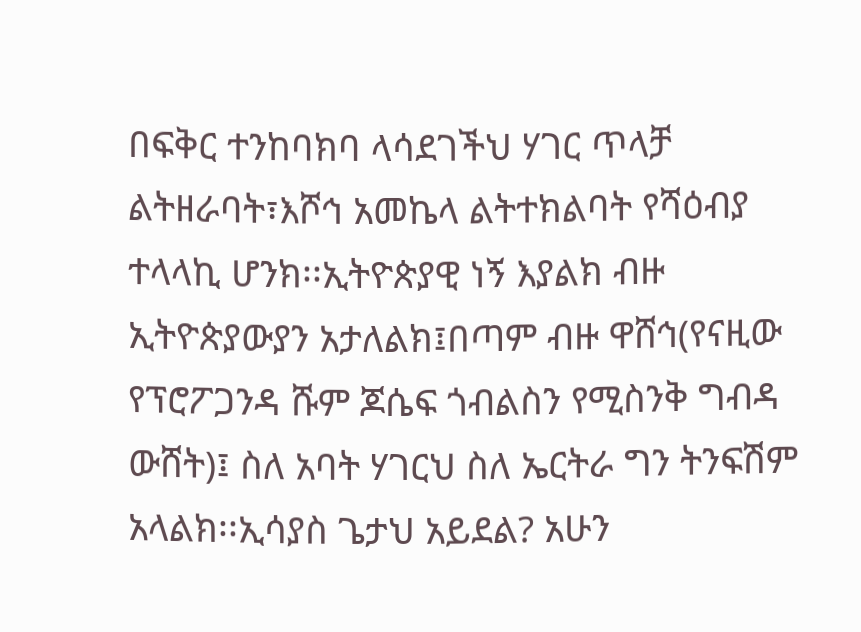በፍቅር ተንከባክባ ላሳደገችህ ሃገር ጥላቻ ልትዘራባት፣እሾኅ አመኬላ ልትተክልባት የሻዕብያ ተላላኪ ሆንክ፡፡ኢትዮጵያዊ ነኝ እያልክ ብዙ ኢትዮጵያውያን አታለልክ፤በጣም ብዙ ዋሸኅ(የናዚው የፕሮፖጋንዳ ሹም ጆሴፍ ጎብልስን የሚስንቅ ግብዳ ውሸት)፤ ስለ አባት ሃገርህ ስለ ኤርትራ ግን ትንፍሽም አላልክ፡፡ኢሳያስ ጌታህ አይደል? አሁን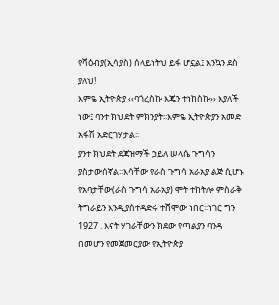የሻዕብያ(ኢሳያስ) ሰላይነትህ ይፋ ሆኗል፤ እንኳን ደስ ያለህ!
እምዬ ኢትዮጵያ ‹‹ባጎረስኩ እጄን ተነከስኩ›› እያለች ነው፤ ባንተ ክህደት ምክንያት፡፡እምዬ ኢትዮጵያን አመድ አፋሽ አድርገሃታል፡፡
ያንተ ክህደት ደጃዝማች ኃይለ ሠላሴ ጉግሳን ያስታውሰኛል፡፡እሳቸው የራስ ጉግሳ አራአያ ልጅ ሲሆኑ የአባታቸው(ራስ ጉግሳ አራአያ) ሞት ተከትሎ ምስራቅ ትግራይን እንዲያስተዳድሩ ተሸሞው ነበር፡፡ነገር ግን 1927 . እናት ሃገራቸውን ክደው የጣልያን ባንዳ በመሆን የመጀመርያው የኢትዮጵያ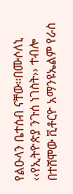የልዑላን ቤተሰብ ናቸው፡፡በሙሶለኒ ‹‹የኢትዮጵያ ንጉሰ ነገስት›› ተብሎ በተሸሞው ቪቶርዮ አማንዩኤልም የራስ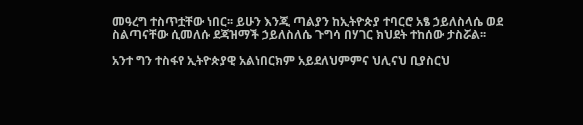መዓረግ ተስጥቷቸው ነበር፡፡ ይሁን እንጂ ጣልያን ከኢትዮጵያ ተባርሮ አፄ ኃይለስላሴ ወደ ስልጣናቸው ሲመለሱ ደጃዝማች ኃይለስለሴ ጉግሳ በሃገር ክህደት ተከሰው ታስሯል፡፡

አንተ ግን ተስፋየ ኢትዮጵያዊ አልነበርክም አይደለህምምና ህሊናህ ቢያስርህ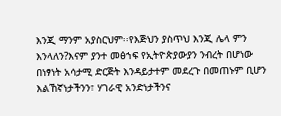እንጂ ማንም አያስርህም፡፡የእጅህን ያስጥህ እንጂ ሌላ ምን እንላለን?እናም ያንተ መፅኀፍ የኢትዮጵያውያን ንብረት በሆነው  በነፃነት አሳታሚ ድርጅት እንዳይታተም መደረጉ በመጠኑም ቢሆን እልኸኛነታችንን፣ ሃገራዊ አንድነታችንና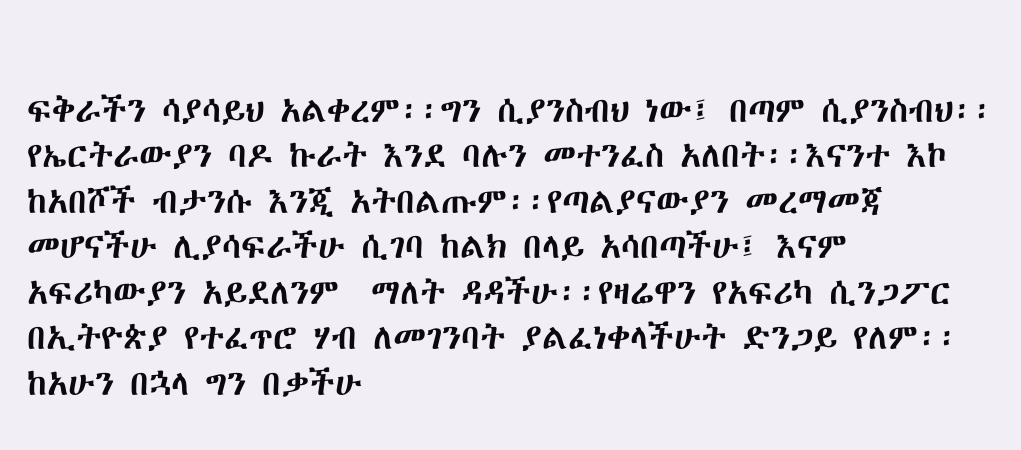ፍቅራችን ሳያሳይህ አልቀረም፡፡ግን ሲያንስብህ ነው፤ በጣም ሲያንስብህ፡፡የኤርትራውያን ባዶ ኩራት እንደ ባሉን መተንፈስ አለበት፡፡እናንተ እኮ ከአበሾች ብታንሱ እንጂ አትበልጡም፡፡የጣልያናውያን መረማመጃ መሆናችሁ ሊያሳፍራችሁ ሲገባ ከልክ በላይ አሳበጣችሁ፤ እናም አፍሪካውያን አይደለንም  ማለት ዳዳችሁ፡፡የዛሬዋን የአፍሪካ ሲንጋፖር በኢትዮጵያ የተፈጥሮ ሃብ ለመገንባት ያልፈነቀላችሁት ድንጋይ የለም፡፡ከአሁን በኋላ ግን በቃችሁ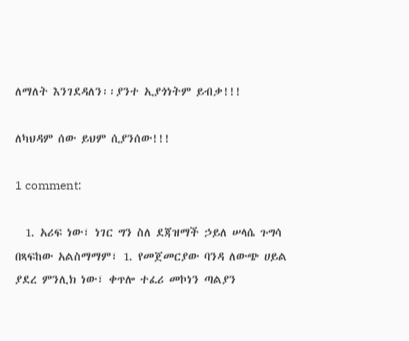ለማለት እንገደዳለን፡፡ያንተ ኢያጎነትም ይብቃ!!!

ለካህዳም ሰው ይህም ሲያንሰው!!!

1 comment:

  1. አሪፍ ነው፣ ነገር ግን ስለ ደጃዝማች ኃይለ ሠላሴ ጉግሳ በጻፍከው አልስማማም፣ 1. የመጀመርያው ባንዳ ለውጭ ሀይል ያደረ ምንሊክ ነው፣ ቀጥሎ ተፈሪ መኮነን ጣልያን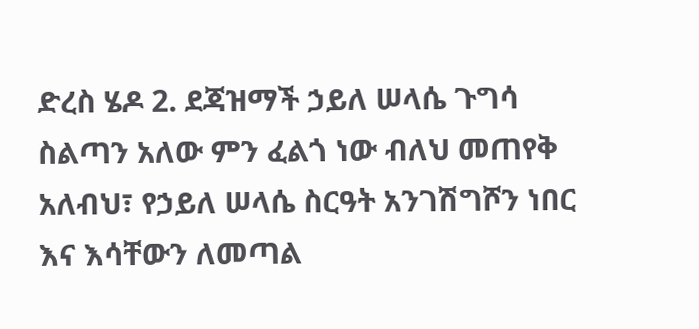ድረስ ሄዶ 2. ደጃዝማች ኃይለ ሠላሴ ጉግሳ ስልጣን አለው ምን ፈልጎ ነው ብለህ መጠየቅ አለብህ፣ የኃይለ ሠላሴ ስርዓት አንገሽግሾን ነበር እና እሳቸውን ለመጣል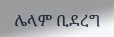ሌላም ቢደረግ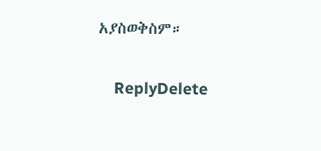አያስወቅስም።

    ReplyDelete